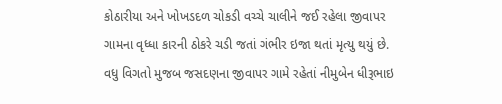કોઠારીયા અને ખોખડદળ ચોકડી વચ્ચે ચાલીને જઈ રહેલા જીવાપર ગામના વૃધ્ધા કારની ઠોકરે ચડી જતાં ગંભીર ઇજા થતાં મૃત્યુ થયું છે.
વધુ વિગતો મુજબ જસદણના જીવાપર ગામે રહેતાં નીમુબેન ધીરૂભાઇ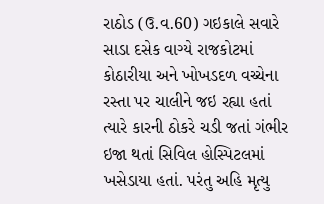રાઠોડ (ઉ.વ.60) ગઇકાલે સવારે સાડા દસેક વાગ્યે રાજકોટમાં કોઠારીયા અને ખોખડદળ વચ્ચેના રસ્તા પર ચાલીને જઇ રહ્યા હતાં ત્યારે કારની ઠોકરે ચડી જતાં ગંભીર ઇજા થતાં સિવિલ હોસ્પિટલમાં ખસેડાયા હતાં. પરંતુ અહિ મૃત્યુ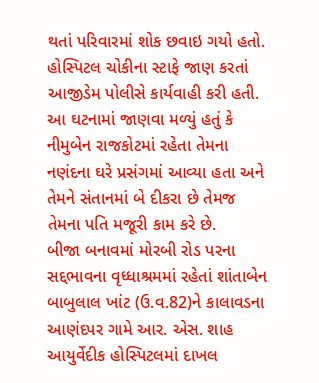થતાં પરિવારમાં શોક છવાઇ ગયો હતો. હોસ્પિટલ ચોકીના સ્ટાફે જાણ કરતાં આજીડેમ પોલીસે કાર્યવાહી કરી હતી. આ ઘટનામાં જાણવા મળ્યું હતું કે નીમુબેન રાજકોટમાં રહેતા તેમના નણંદના ઘરે પ્રસંગમાં આવ્યા હતા અને તેમને સંતાનમાં બે દીકરા છે તેમજ તેમના પતિ મજૂરી કામ કરે છે.
બીજા બનાવમાં મોરબી રોડ પરના સદ્દભાવના વૃધ્ધાશ્રમમાં રહેતાં શાંતાબેન બાબુલાલ ખાંટ (ઉ.વ.82)ને કાલાવડના આણંદપર ગામે આર. એસ. શાહ આયુર્વેદીક હોસ્પિટલમાં દાખલ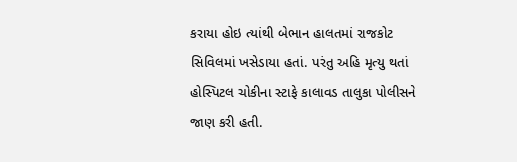કરાયા હોઇ ત્યાંથી બેભાન હાલતમાં રાજકોટ સિવિલમાં ખસેડાયા હતાં. પરંતુ અહિ મૃત્યુ થતાં હોસ્પિટલ ચોકીના સ્ટાફે કાલાવડ તાલુકા પોલીસને જાણ કરી હતી.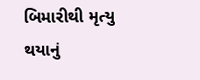બિમારીથી મૃત્યુ થયાનું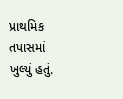પ્રાથમિક તપાસમાં ખુલ્યું હતું.